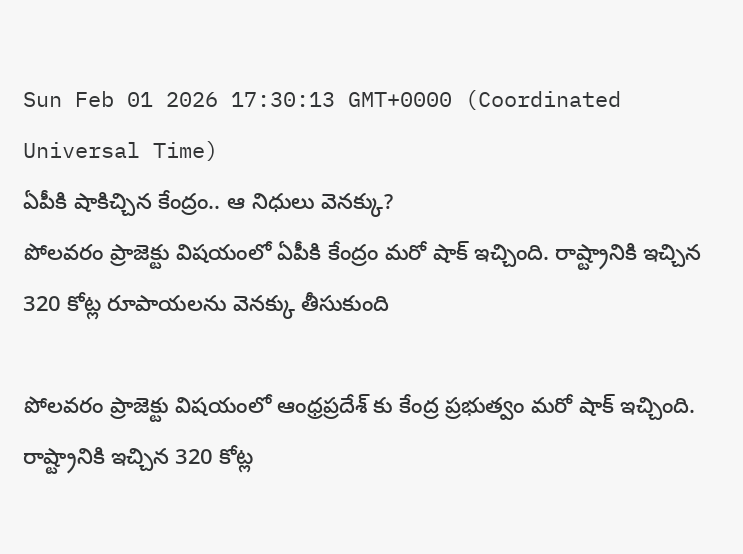Sun Feb 01 2026 17:30:13 GMT+0000 (Coordinated Universal Time)
ఏపీకి షాకిచ్చిన కేంద్రం.. ఆ నిధులు వెనక్కు?
పోలవరం ప్రాజెక్టు విషయంలో ఏపీకి కేంద్రం మరో షాక్ ఇచ్చింది. రాష్ట్రానికి ఇచ్చిన 320 కోట్ల రూపాయలను వెనక్కు తీసుకుంది

పోలవరం ప్రాజెక్టు విషయంలో ఆంధ్రప్రదేశ్ కు కేంద్ర ప్రభుత్వం మరో షాక్ ఇచ్చింది. రాష్ట్రానికి ఇచ్చిన 320 కోట్ల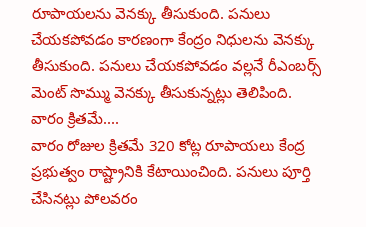రూపాయలను వెనక్కు తీసుకుంది. పనులు చేయకపోవడం కారణంగా కేంద్రం నిధులను వెనక్కు తీసుకుంది. పనులు చేయకపోవడం వల్లనే రీఎంబర్స్ మెంట్ సొమ్ము వెనక్కు తీసుకున్నట్లు తెలిపింది.
వారం క్రితమే....
వారం రోజుల క్రితమే 320 కోట్ల రూపాయలు కేంద్ర ప్రభుత్వం రాష్ట్రానికి కేటాయించింది. పనులు పూర్తి చేసినట్లు పోలవరం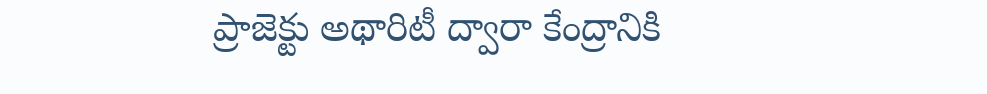ప్రాజెక్టు అథారిటీ ద్వారా కేంద్రానికి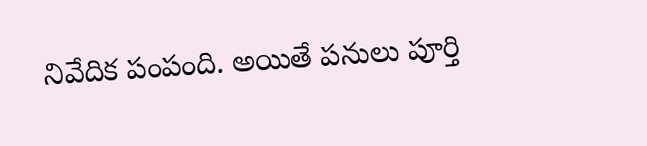నివేదిక పంపంది. అయితే పనులు పూర్తి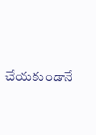చేయకుండానే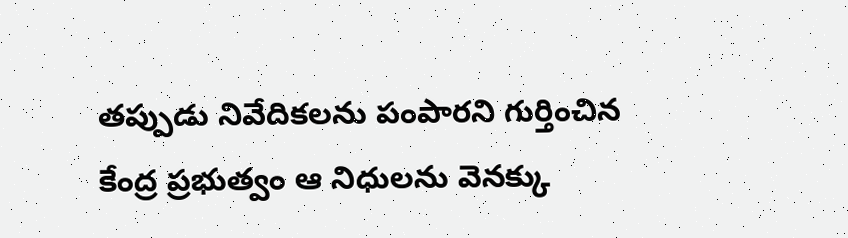తప్పుడు నివేదికలను పంపారని గుర్తించిన కేంద్ర ప్రభుత్వం ఆ నిధులను వెనక్కు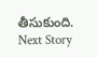తీసుకుంది.
Next Story